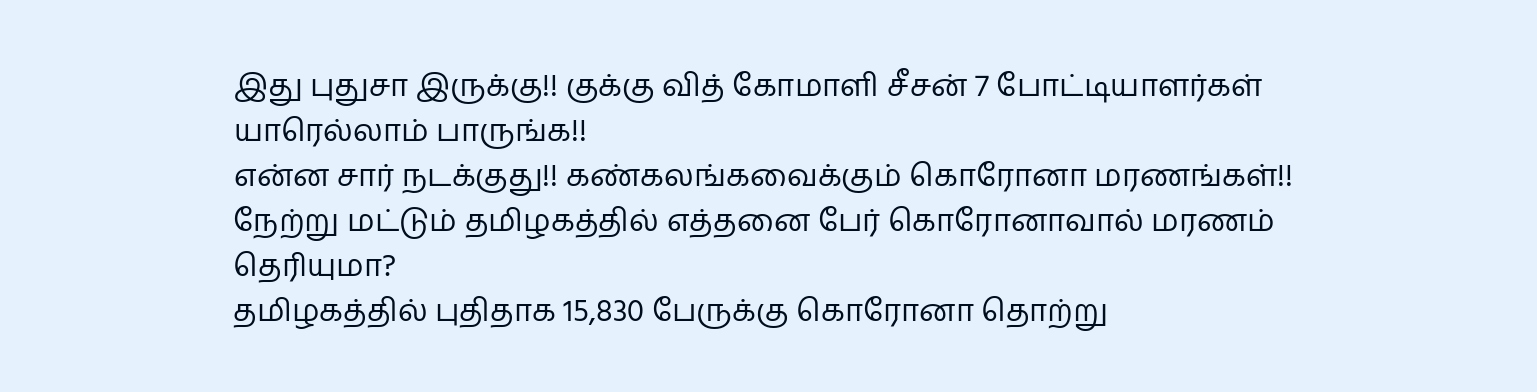இது புதுசா இருக்கு!! குக்கு வித் கோமாளி சீசன் 7 போட்டியாளர்கள் யாரெல்லாம் பாருங்க!!
என்ன சார் நடக்குது!! கண்கலங்கவைக்கும் கொரோனா மரணங்கள்!! நேற்று மட்டும் தமிழகத்தில் எத்தனை பேர் கொரோனாவால் மரணம் தெரியுமா?
தமிழகத்தில் புதிதாக 15,830 பேருக்கு கொரோனா தொற்று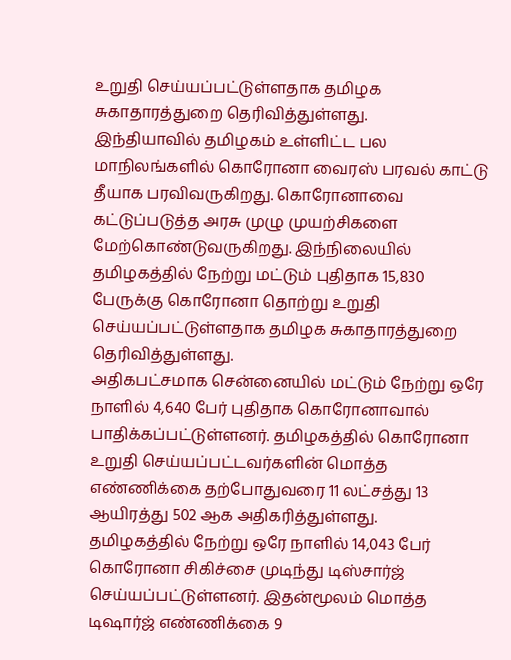உறுதி செய்யப்பட்டுள்ளதாக தமிழக சுகாதாரத்துறை தெரிவித்துள்ளது.
இந்தியாவில் தமிழகம் உள்ளிட்ட பல மாநிலங்களில் கொரோனா வைரஸ் பரவல் காட்டு தீயாக பரவிவருகிறது. கொரோனாவை கட்டுப்படுத்த அரசு முழு முயற்சிகளை மேற்கொண்டுவருகிறது. இந்நிலையில் தமிழகத்தில் நேற்று மட்டும் புதிதாக 15,830 பேருக்கு கொரோனா தொற்று உறுதி செய்யப்பட்டுள்ளதாக தமிழக சுகாதாரத்துறை தெரிவித்துள்ளது.
அதிகபட்சமாக சென்னையில் மட்டும் நேற்று ஒரே நாளில் 4,640 பேர் புதிதாக கொரோனாவால் பாதிக்கப்பட்டுள்ளனர். தமிழகத்தில் கொரோனா உறுதி செய்யப்பட்டவர்களின் மொத்த எண்ணிக்கை தற்போதுவரை 11 லட்சத்து 13 ஆயிரத்து 502 ஆக அதிகரித்துள்ளது.
தமிழகத்தில் நேற்று ஒரே நாளில் 14,043 பேர் கொரோனா சிகிச்சை முடிந்து டிஸ்சார்ஜ் செய்யப்பட்டுள்ளனர். இதன்மூலம் மொத்த டிஷார்ஜ் எண்ணிக்கை 9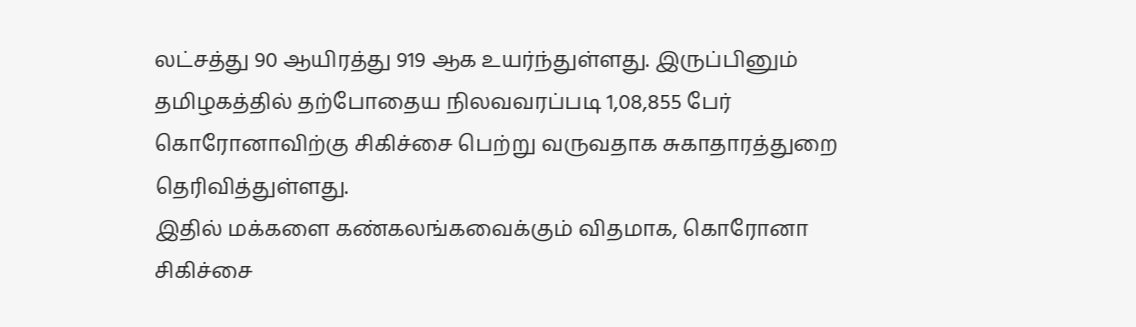லட்சத்து 90 ஆயிரத்து 919 ஆக உயர்ந்துள்ளது. இருப்பினும் தமிழகத்தில் தற்போதைய நிலவவரப்படி 1,08,855 பேர் கொரோனாவிற்கு சிகிச்சை பெற்று வருவதாக சுகாதாரத்துறை தெரிவித்துள்ளது.
இதில் மக்களை கண்கலங்கவைக்கும் விதமாக, கொரோனா சிகிச்சை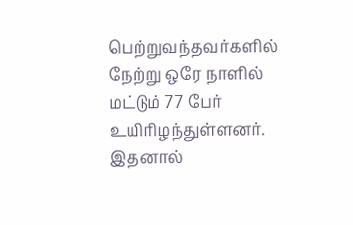பெற்றுவந்தவர்களில் நேற்று ஒரே நாளில் மட்டும் 77 பேர் உயிரிழந்துள்ளனர். இதனால்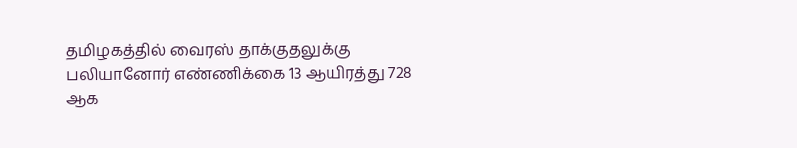தமிழகத்தில் வைரஸ் தாக்குதலுக்கு பலியானோர் எண்ணிக்கை 13 ஆயிரத்து 728 ஆக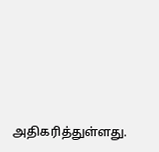அதிகரித்துள்ளது.